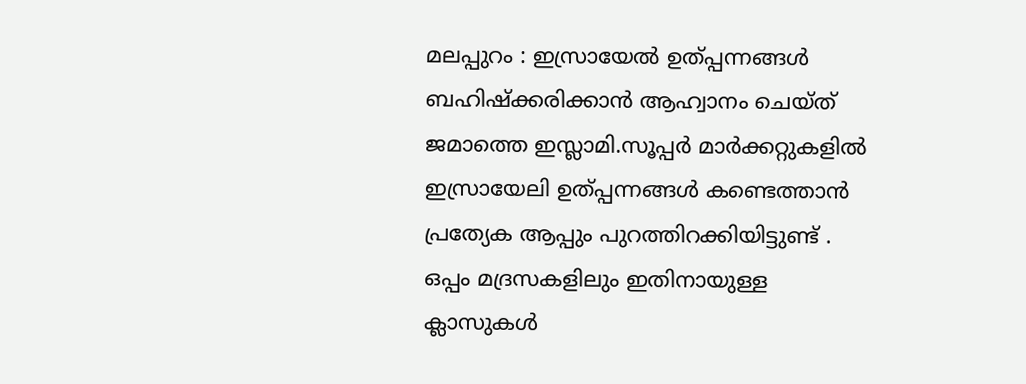മലപ്പുറം : ഇസ്രായേൽ ഉത്പ്പന്നങ്ങൾ ബഹിഷ്ക്കരിക്കാൻ ആഹ്വാനം ചെയ്ത് ജമാത്തെ ഇസ്ലാമി.സൂപ്പർ മാർക്കറ്റുകളിൽ ഇസ്രായേലി ഉത്പ്പന്നങ്ങൾ കണ്ടെത്താൻ പ്രത്യേക ആപ്പും പുറത്തിറക്കിയിട്ടുണ്ട് . ഒപ്പം മദ്രസകളിലും ഇതിനായുള്ള ക്ലാസുകൾ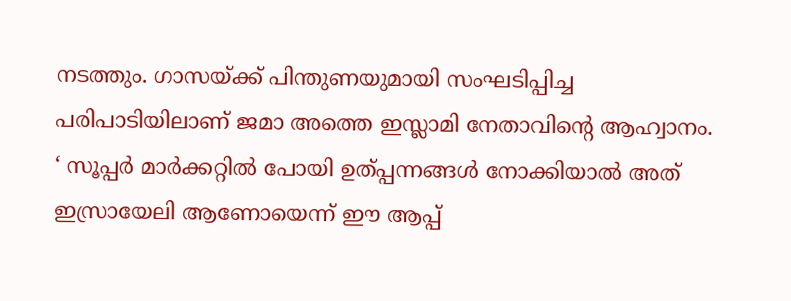നടത്തും. ഗാസയ്ക്ക് പിന്തുണയുമായി സംഘടിപ്പിച്ച പരിപാടിയിലാണ് ജമാ അത്തെ ഇസ്ലാമി നേതാവിന്റെ ആഹ്വാനം.
‘ സൂപ്പർ മാർക്കറ്റിൽ പോയി ഉത്പ്പന്നങ്ങൾ നോക്കിയാൽ അത് ഇസ്രായേലി ആണോയെന്ന് ഈ ആപ്പ്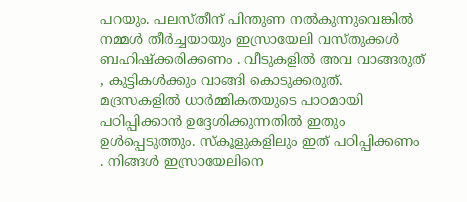പറയും. പലസ്തീന് പിന്തുണ നൽകുന്നുവെങ്കിൽ നമ്മൾ തീർച്ചയായും ഇസ്രായേലി വസ്തുക്കൾ ബഹിഷ്ക്കരിക്കണം . വീടുകളിൽ അവ വാങ്ങരുത് , കുട്ടികൾക്കും വാങ്ങി കൊടുക്കരുത്. മദ്രസകളിൽ ധാർമ്മികതയുടെ പാഠമായി പഠിപ്പിക്കാൻ ഉദ്ദേശിക്കുന്നതിൽ ഇതും ഉൾപ്പെടുത്തും. സ്കൂളുകളിലും ഇത് പഠിപ്പിക്കണം . നിങ്ങൾ ഇസ്രായേലിനെ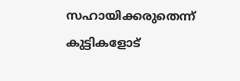സഹായിക്കരുതെന്ന് കുട്ടികളോട്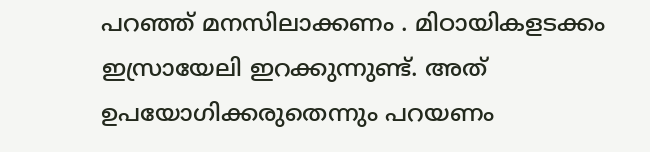പറഞ്ഞ് മനസിലാക്കണം . മിഠായികളടക്കം ഇസ്രായേലി ഇറക്കുന്നുണ്ട്. അത് ഉപയോഗിക്കരുതെന്നും പറയണം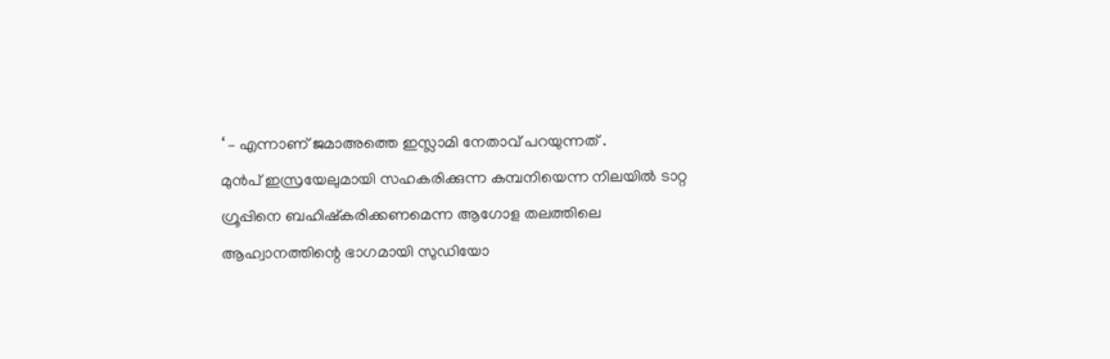‘ – എന്നാണ് ജമാഅത്തെ ഇസ്ലാമി നേതാവ് പറയുന്നത് .
മുൻപ് ഇസ്രയേലുമായി സഹകരിക്കുന്ന കമ്പനിയെന്ന നിലയിൽ ടാറ്റ ഗ്രൂപ്പിനെ ബഹിഷ്കരിക്കണമെന്ന ആഗോള തലത്തിലെ ആഹ്വാനത്തിന്റെ ഭാഗമായി സുഡിയോ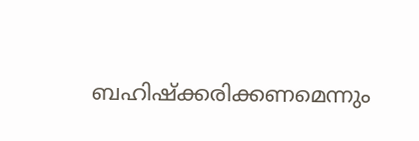ബഹിഷ്ക്കരിക്കണമെന്നും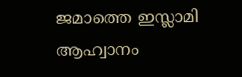ജമാത്തെ ഇസ്ലാമി ആഹ്വാനം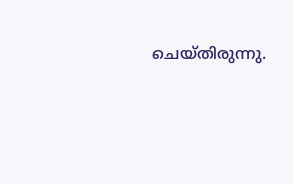ചെയ്തിരുന്നു.